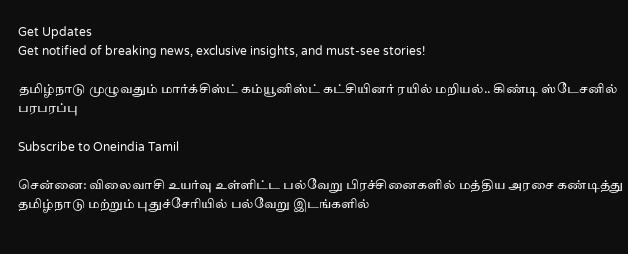Get Updates
Get notified of breaking news, exclusive insights, and must-see stories!

தமிழ்நாடு முழுவதும் மார்க்சிஸ்ட் கம்யூனிஸ்ட் கட்சியினர் ரயில் மறியல்.. கிண்டி ஸ்டேசனில் பரபரப்பு

Subscribe to Oneindia Tamil

சென்னை: விலைவாசி உயர்வு உள்ளிட்ட பல்வேறு பிரச்சினைகளில் மத்திய அரசை கண்டித்து தமிழ்நாடு மற்றும் புதுச்சேரியில் பல்வேறு இடங்களில்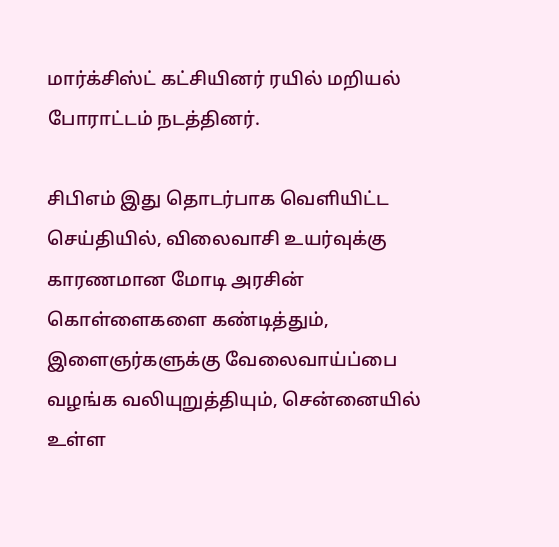மார்க்சிஸ்ட் கட்சியினர் ரயில் மறியல் போராட்டம் நடத்தினர்.

சிபிஎம் இது தொடர்பாக வெளியிட்ட செய்தியில், விலைவாசி உயர்வுக்கு காரணமான மோடி அரசின் கொள்ளைகளை கண்டித்தும், இளைஞர்களுக்கு வேலைவாய்ப்பை வழங்க வலியுறுத்தியும், சென்னையில் உள்ள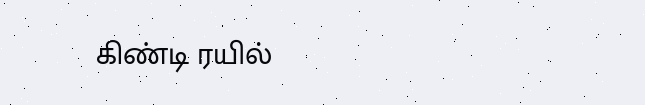கிண்டி ரயில்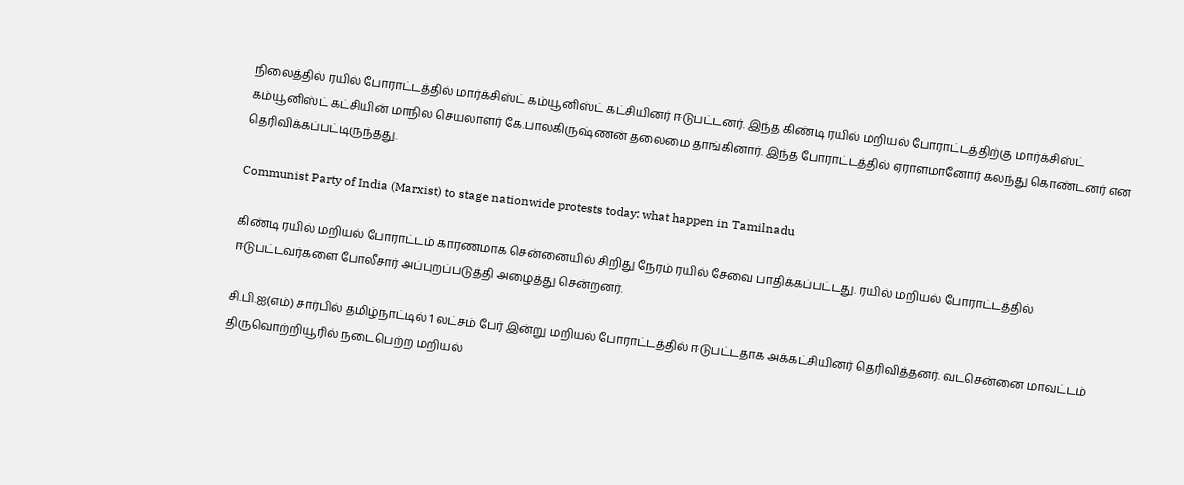நிலைத்தில் ரயில் போராட்டத்தில் மார்க்சிஸ்ட் கம்யூனிஸ்ட் கட்சியினர் ஈடுபட்டனர். இந்த கிண்டி ரயில் மறியல் போராட்டத்திற்கு மார்க்சிஸ்ட் கம்யூனிஸ்ட் கட்சியின் மாநில செயலாளர் கே.பாலகிருஷ்ணன் தலைமை தாங்கினார். இந்த போராட்டத்தில் ஏராளமானோர் கலந்து கொண்டனர் என தெரிவிக்கப்பட்டிருந்தது.

Communist Party of India (Marxist) to stage nationwide protests today: what happen in Tamilnadu

கிண்டி ரயில் மறியல் போராட்டம் காரணமாக சென்னையில் சிறிது நேரம் ரயில் சேவை பாதிக்கப்பட்டது. ரயில் மறியல் போராட்டத்தில் ஈடுபட்டவர்களை போலீசார் அப்புறப்படுத்தி அழைத்து சென்றனர்.

சி.பி.ஐ(எம்) சார்பில் தமிழ்நாட்டில் 1 லட்சம் பேர் இன்று மறியல் போராட்டத்தில் ஈடுபட்டதாக அக்கட்சியினர் தெரிவித்தனர். வடசென்னை மாவட்டம் திருவொற்றியூரில் நடைபெற்ற மறியல்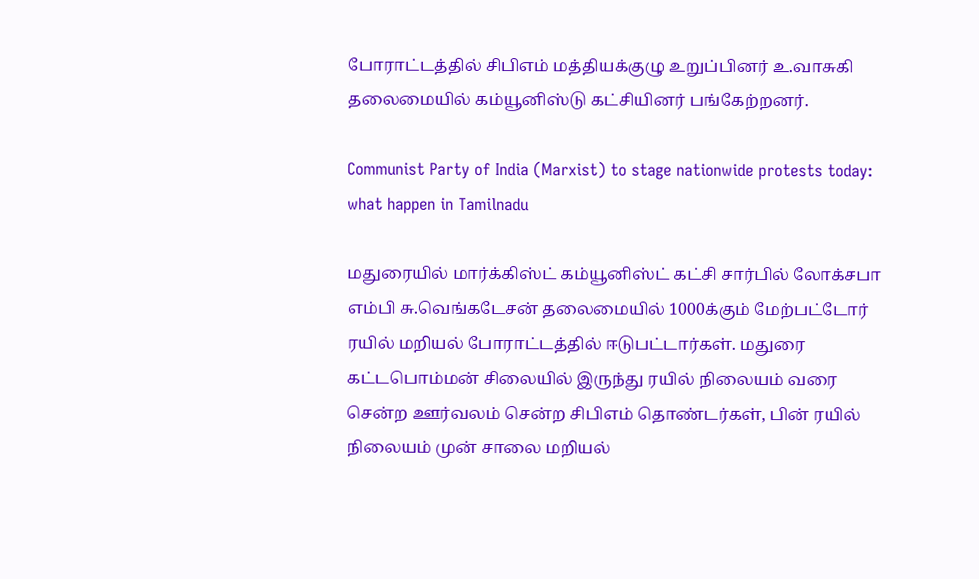போராட்டத்தில் சிபிஎம் மத்தியக்குழு உறுப்பினர் உ.வாசுகி தலைமையில் கம்யூனிஸ்டு கட்சியினர் பங்கேற்றனர்.

Communist Party of India (Marxist) to stage nationwide protests today: what happen in Tamilnadu

மதுரையில் மார்க்கிஸ்ட் கம்யூனிஸ்ட் கட்சி சார்பில் லோக்சபா எம்பி சு.வெங்கடேசன் தலைமையில் 1000க்கும் மேற்பட்டோர் ரயில் மறியல் போராட்டத்தில் ஈடுபட்டார்கள். மதுரை கட்டபொம்மன் சிலையில் இருந்து ரயில் நிலையம் வரை சென்ற ஊர்வலம் சென்ற சிபிஎம் தொண்டர்கள், பின் ரயில் நிலையம் முன் சாலை மறியல்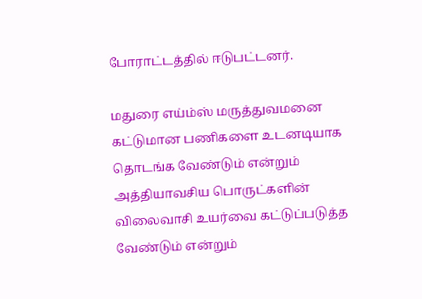போராட்டத்தில் ஈடுபட்டனர்.

மதுரை எய்ம்ஸ் மருத்துவமனை கட்டுமான பணிகளை உடனடியாக தொடங்க வேண்டும் என்றும் அத்தியாவசிய பொருட்களின் விலைவாசி உயர்வை கட்டுப்படுத்த வேண்டும் என்றும்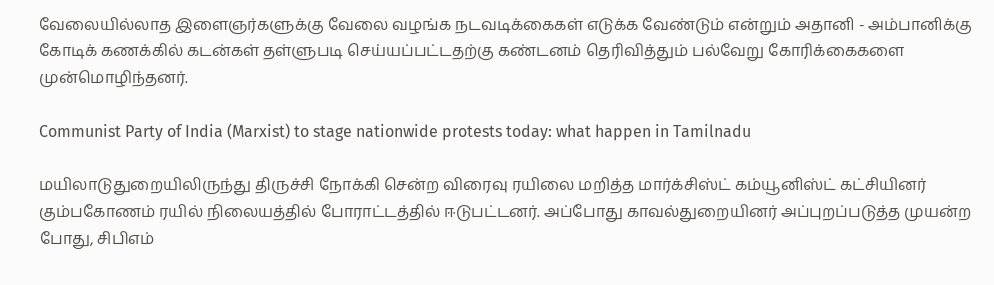வேலையில்லாத இளைஞர்களுக்கு வேலை வழங்க நடவடிக்கைகள் எடுக்க வேண்டும் என்றும் அதானி - அம்பானிக்கு கோடிக் கணக்கில் கடன்கள் தள்ளுபடி செய்யப்பட்டதற்கு கண்டனம் தெரிவித்தும் பல்வேறு கோரிக்கைகளை முன்மொழிந்தனர்.

Communist Party of India (Marxist) to stage nationwide protests today: what happen in Tamilnadu

மயிலாடுதுறையிலிருந்து திருச்சி நோக்கி சென்ற விரைவு ரயிலை மறித்த மார்க்சிஸ்ட் கம்யூனிஸ்ட் கட்சியினர் கும்பகோணம் ரயில் நிலையத்தில் போராட்டத்தில் ஈடுபட்டனர். அப்போது காவல்துறையினர் அப்புறப்படுத்த முயன்ற போது, சிபிஎம்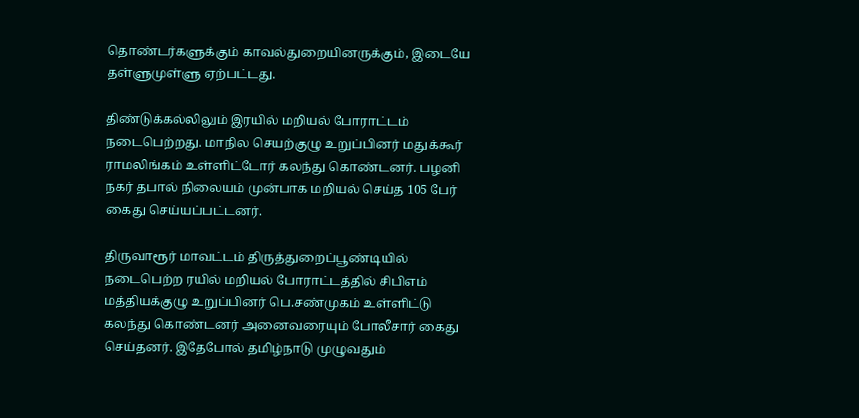தொண்டர்களுக்கும் காவல்துறையினருக்கும், இடையே தள்ளுமுள்ளு ஏற்பட்டது.

திண்டுக்கல்லிலும் இரயில் மறியல் போராட்டம் நடைபெற்றது. மாநில செயற்குழு உறுப்பினர் மதுக்கூர் ராமலிங்கம் உள்ளிட்டோர் கலந்து கொண்டனர். பழனி நகர் தபால் நிலையம் முன்பாக மறியல் செய்த 105 பேர் கைது செய்யப்பட்டனர்.

திருவாரூர் மாவட்டம் திருத்துறைப்பூண்டியில் நடைபெற்ற ரயில் மறியல் போராட்டத்தில் சிபிஎம் மத்தியக்குழு உறுப்பினர் பெ.சண்முகம் உள்ளிட்டு கலந்து கொண்டனர் அனைவரையும் போலீசார் கைது செய்தனர். இதேபோல் தமிழ்நாடு முழுவதும்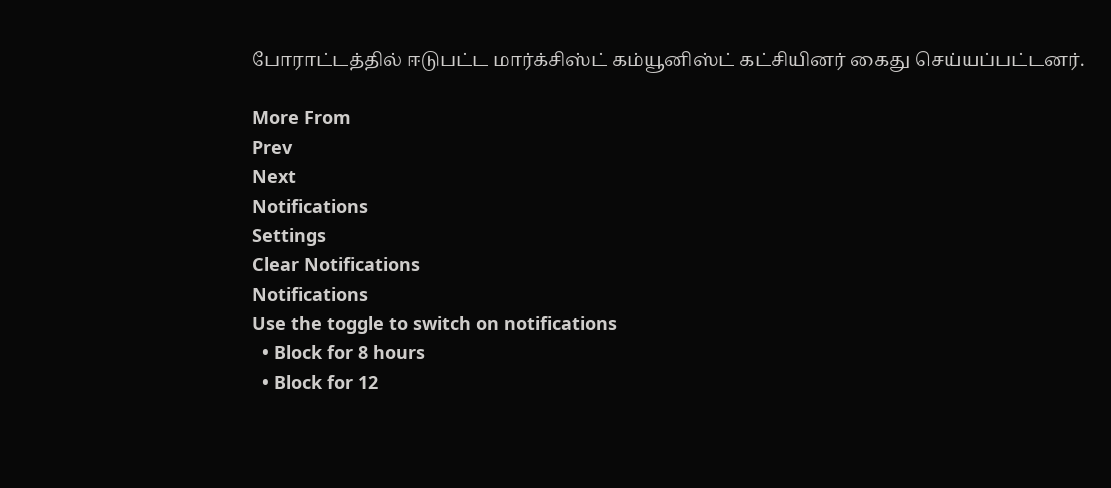போராட்டத்தில் ஈடுபட்ட மார்க்சிஸ்ட் கம்யூனிஸ்ட் கட்சியினர் கைது செய்யப்பட்டனர்.

More From
Prev
Next
Notifications
Settings
Clear Notifications
Notifications
Use the toggle to switch on notifications
  • Block for 8 hours
  • Block for 12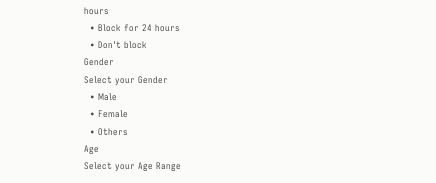hours
  • Block for 24 hours
  • Don't block
Gender
Select your Gender
  • Male
  • Female
  • Others
Age
Select your Age Range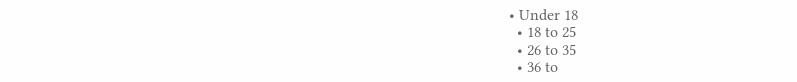• Under 18
  • 18 to 25
  • 26 to 35
  • 36 to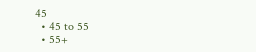45
  • 45 to 55
  • 55+